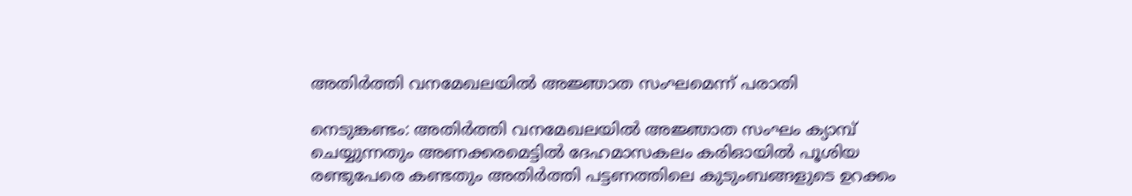അതിർത്തി വനമേഖലയിൽ അജ്ഞാത സംഘമെന്ന് പരാതി

നെടുങ്കണ്ടം: അതിര്‍ത്തി വനമേഖലയില്‍ അജ്ഞാത സംഘം ക്യാമ്പ് ചെയ്യുന്നതും അണക്കരമെട്ടില്‍ ദേഹമാസകലം കരിഓയില്‍ പൂശിയ രണ്ടുപേരെ കണ്ടതും അതിര്‍ത്തി പട്ടണത്തിലെ കുടുംബങ്ങളുടെ ഉറക്കം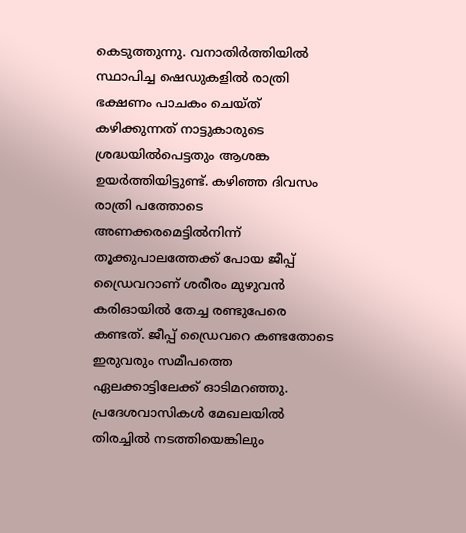കെടുത്തുന്നു. വനാതിര്‍ത്തിയില്‍ സ്ഥാപിച്ച ഷെഡുകളില്‍ രാത്രി ഭക്ഷണം പാചകം ചെയ്ത് കഴിക്കുന്നത് നാട്ടുകാരുടെ ശ്രദ്ധയിൽപെട്ടതും ആശങ്ക ഉയർത്തിയിട്ടുണ്ട്. കഴിഞ്ഞ ദിവസം രാത്രി പത്തോടെ അണക്കരമെട്ടില്‍നിന്ന് തൂക്കുപാലത്തേക്ക് പോയ ജീപ്പ് ഡ്രൈവറാണ് ശരീരം മുഴുവൻ കരിഓയില്‍ തേച്ച രണ്ടുപേരെ കണ്ടത്. ജീപ്പ് ഡ്രൈവറെ കണ്ടതോടെ ഇരുവരും സമീപത്തെ ഏലക്കാട്ടിലേക്ക് ഓടിമറഞ്ഞു. പ്രദേശവാസികള്‍ മേഖലയില്‍ തിരച്ചില്‍ നടത്തിയെങ്കിലും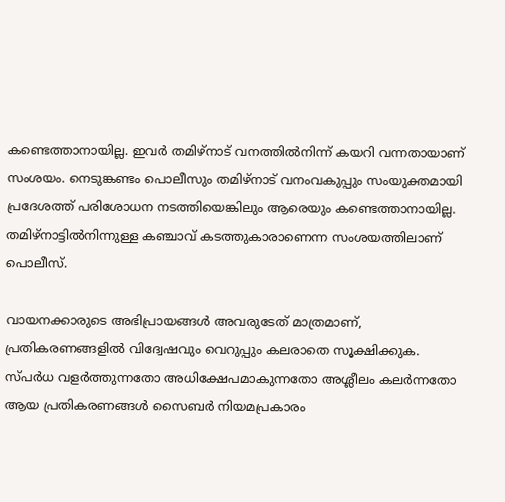കണ്ടെത്താനായില്ല. ഇവര്‍ തമിഴ്‌നാട് വനത്തില്‍നിന്ന് കയറി വന്നതായാണ് സംശയം. നെടുങ്കണ്ടം പൊലീസും തമിഴ്‌നാട് വനംവകുപ്പും സംയുക്തമായി പ്രദേശത്ത് പരിശോധന നടത്തിയെങ്കിലും ആരെയും കണ്ടെത്താനായില്ല. തമിഴ്‌നാട്ടില്‍നിന്നുള്ള കഞ്ചാവ് കടത്തുകാരാണെന്ന സംശയത്തിലാണ് പൊലീസ്.

വായനക്കാരുടെ അഭിപ്രായങ്ങള്‍ അവരുടേത് മാത്രമാണ്, പ്രതികരണങ്ങളിൽ വിദ്വേഷവും വെറുപ്പും കലരാതെ സൂക്ഷിക്കുക. സ്പർധ വളർത്തുന്നതോ അധിക്ഷേപമാകുന്നതോ അശ്ലീലം കലർന്നതോ ആയ പ്രതികരണങ്ങൾ സൈബർ നിയമപ്രകാരം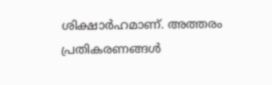ശിക്ഷാർഹമാണ്. അത്തരം പ്രതികരണങ്ങൾ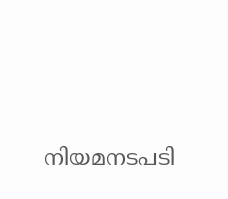നിയമനടപടി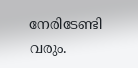നേരിടേണ്ടി വരും.